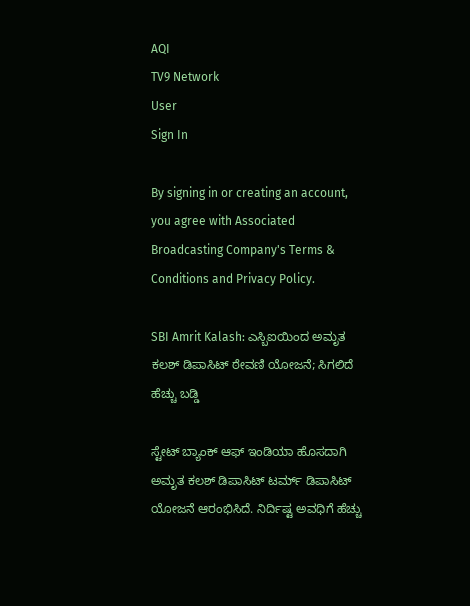AQI
TV9 Network
User
Sign In

By signing in or creating an account, you agree with Associated Broadcasting Company's Terms & Conditions and Privacy Policy.

SBI Amrit Kalash: ಎಸ್ಬಿಐಯಿಂದ ಅಮೃತ ಕಲಶ್ ಡಿಪಾಸಿಟ್ ಠೇವಣಿ ಯೋಜನೆ; ಸಿಗಲಿದೆ ಹೆಚ್ಚು ಬಡ್ಡಿ

ಸ್ಟೇಟ್ ಬ್ಯಾಂಕ್ ಆಫ್ ಇಂಡಿಯಾ ಹೊಸದಾಗಿ ಅಮೃತ ಕಲಶ್ ಡಿಪಾಸಿಟ್ ಟರ್ಮ್ ಡಿಪಾಸಿಟ್ ಯೋಜನೆ ಆರಂಭಿಸಿದೆ. ನಿರ್ದಿಷ್ಟ ಅವಧಿಗೆ ಹೆಚ್ಚು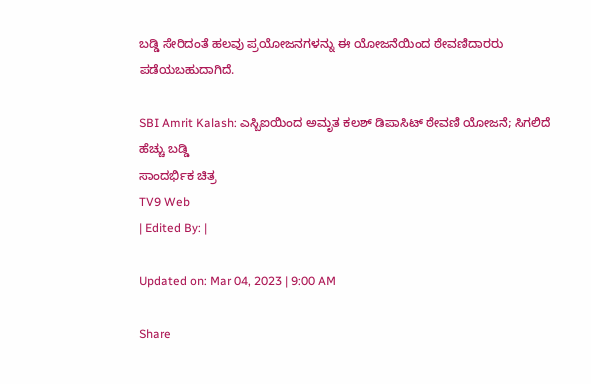ಬಡ್ಡಿ ಸೇರಿದಂತೆ ಹಲವು ಪ್ರಯೋಜನಗಳನ್ನು ಈ ಯೋಜನೆಯಿಂದ ಠೇವಣಿದಾರರು ಪಡೆಯಬಹುದಾಗಿದೆ.

SBI Amrit Kalash: ಎಸ್ಬಿಐಯಿಂದ ಅಮೃತ ಕಲಶ್ ಡಿಪಾಸಿಟ್ ಠೇವಣಿ ಯೋಜನೆ; ಸಿಗಲಿದೆ ಹೆಚ್ಚು ಬಡ್ಡಿ
ಸಾಂದರ್ಭಿಕ ಚಿತ್ರ
TV9 Web
| Edited By: |

Updated on: Mar 04, 2023 | 9:00 AM

Share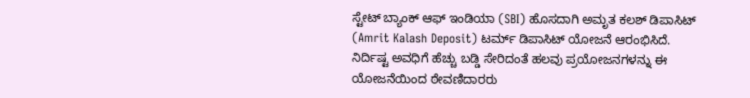ಸ್ಟೇಟ್ ಬ್ಯಾಂಕ್ ಆಫ್ ಇಂಡಿಯಾ (SBI) ಹೊಸದಾಗಿ ಅಮೃತ ಕಲಶ್ ಡಿಪಾಸಿಟ್ (Amrit Kalash Deposit) ಟರ್ಮ್ ಡಿಪಾಸಿಟ್ ಯೋಜನೆ ಆರಂಭಿಸಿದೆ. ನಿರ್ದಿಷ್ಟ ಅವಧಿಗೆ ಹೆಚ್ಚು ಬಡ್ಡಿ ಸೇರಿದಂತೆ ಹಲವು ಪ್ರಯೋಜನಗಳನ್ನು ಈ ಯೋಜನೆಯಿಂದ ಠೇವಣಿದಾರರು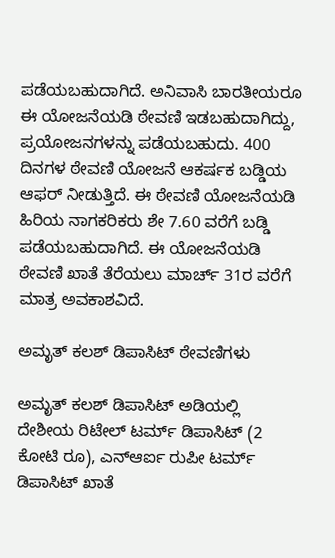ಪಡೆಯಬಹುದಾಗಿದೆ. ಅನಿವಾಸಿ ಬಾರತೀಯರೂ ಈ ಯೋಜನೆಯಡಿ ಠೇವಣಿ ಇಡಬಹುದಾಗಿದ್ದು, ಪ್ರಯೋಜನಗಳನ್ನು ಪಡೆಯಬಹುದು. 400 ದಿನಗಳ ಠೇವಣಿ ಯೋಜನೆ ಆಕರ್ಷಕ ಬಡ್ಡಿಯ ಆಫರ್ ನೀಡುತ್ತಿದೆ. ಈ ಠೇವಣಿ ಯೋಜನೆಯಡಿ ಹಿರಿಯ ನಾಗಕರಿಕರು ಶೇ 7.60 ವರೆಗೆ ಬಡ್ಡಿ ಪಡೆಯಬಹುದಾಗಿದೆ. ಈ ಯೋಜನೆಯಡಿ ಠೇವಣಿ ಖಾತೆ ತೆರೆಯಲು ಮಾರ್ಚ್ 31ರ ವರೆಗೆ ಮಾತ್ರ ಅವಕಾಶವಿದೆ.

ಅಮೃತ್ ಕಲಶ್ ಡಿಪಾಸಿಟ್ ಠೇವಣಿಗಳು

ಅಮೃತ್ ಕಲಶ್ ಡಿಪಾಸಿಟ್ ಅಡಿಯಲ್ಲಿ ದೇಶೀಯ ರಿಟೇಲ್ ಟರ್ಮ್ ಡಿಪಾಸಿಟ್ (2 ಕೋಟಿ ರೂ), ಎನ್ಆರ್ಐ ರುಪೀ ಟರ್ಮ್ ಡಿಪಾಸಿಟ್ ಖಾತೆ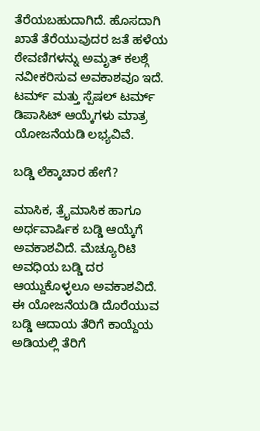ತೆರೆಯಬಹುದಾಗಿದೆ. ಹೊಸದಾಗಿ ಖಾತೆ ತೆರೆಯುವುದರ ಜತೆ ಹಳೆಯ ಠೇವಣಿಗಳನ್ನು ಅಮೃತ್ ಕಲಶ್ಗೆ ನವೀಕರಿಸುವ ಅವಕಾಶವೂ ಇದೆ. ಟರ್ಮ್ ಮತ್ತು ಸ್ಪೆಷಲ್ ಟರ್ಮ್ ಡಿಪಾಸಿಟ್ ಆಯ್ಕೆಗಳು ಮಾತ್ರ ಯೋಜನೆಯಡಿ ಲಭ್ಯವಿವೆ.

ಬಡ್ಡಿ ಲೆಕ್ಕಾಚಾರ ಹೇಗೆ?

ಮಾಸಿಕ, ತ್ರೈಮಾಸಿಕ ಹಾಗೂ ಅರ್ಧವಾರ್ಷಿಕ ಬಡ್ಡಿ ಆಯ್ಕೆಗೆ ಅವಕಾಶವಿದೆ. ಮೆಚ್ಯೂರಿಟಿ ಅವಧಿಯ ಬಡ್ಡಿ ದರ ಆಯ್ದುಕೊಳ್ಳಲೂ ಅವಕಾಶವಿದೆ. ಈ ಯೋಜನೆಯಡಿ ದೊರೆಯುವ ಬಡ್ಡಿ ಆದಾಯ ತೆರಿಗೆ ಕಾಯ್ದೆಯ ಅಡಿಯಲ್ಲಿ ತೆರಿಗೆ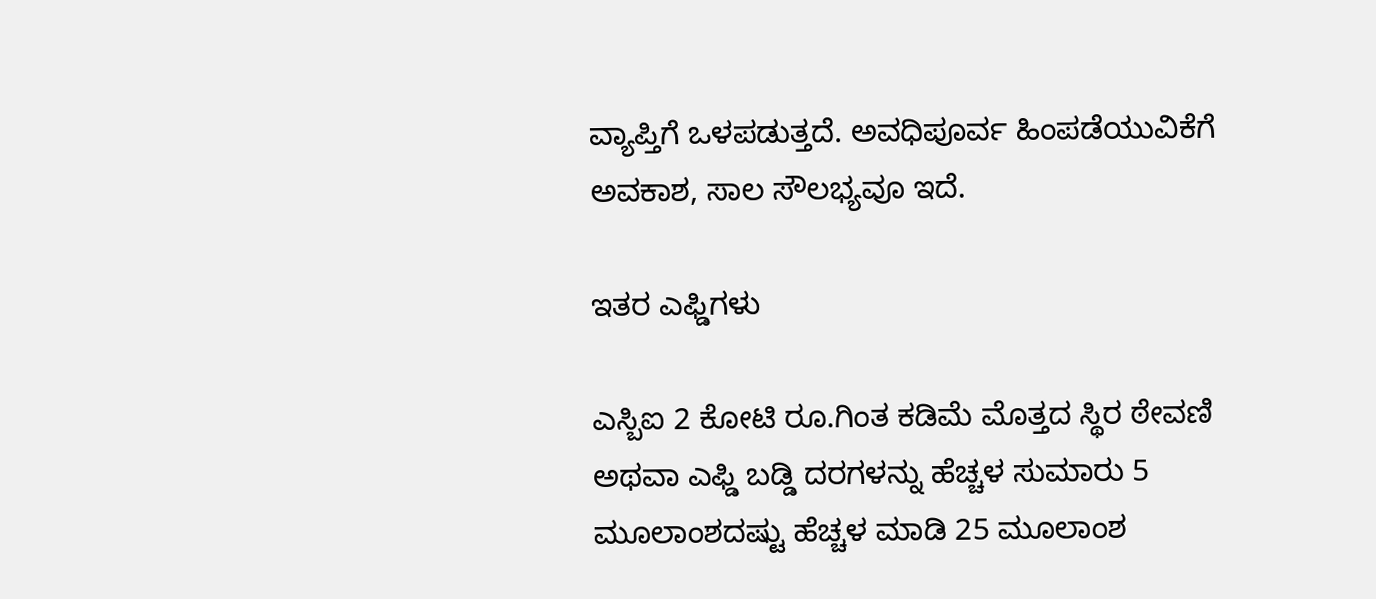ವ್ಯಾಪ್ತಿಗೆ ಒಳಪಡುತ್ತದೆ. ಅವಧಿಪೂರ್ವ ಹಿಂಪಡೆಯುವಿಕೆಗೆ ಅವಕಾಶ, ಸಾಲ ಸೌಲಭ್ಯವೂ ಇದೆ.

ಇತರ ಎಫ್ಡಿಗಳು

ಎಸ್ಬಿಐ 2 ಕೋಟಿ ರೂ.ಗಿಂತ ಕಡಿಮೆ ಮೊತ್ತದ ಸ್ಥಿರ ಠೇವಣಿ ಅಥವಾ ಎಫ್ಡಿ ಬಡ್ಡಿ ದರಗಳನ್ನು ಹೆಚ್ಚಳ ಸುಮಾರು 5 ಮೂಲಾಂಶದಷ್ಟು ಹೆಚ್ಚಳ ಮಾಡಿ 25 ಮೂಲಾಂಶ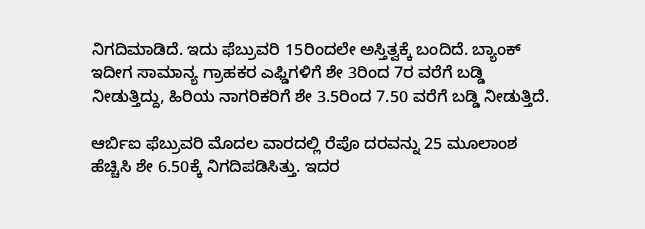ನಿಗದಿಮಾಡಿದೆ. ಇದು ಫೆಬ್ರುವರಿ 15ರಿಂದಲೇ ಅಸ್ತಿತ್ವಕ್ಕೆ ಬಂದಿದೆ. ಬ್ಯಾಂಕ್ ಇದೀಗ ಸಾಮಾನ್ಯ ಗ್ರಾಹಕರ ಎಫ್ಡಿಗಳಿಗೆ ಶೇ 3ರಿಂದ 7ರ ವರೆಗೆ ಬಡ್ಡಿ ನೀಡುತ್ತಿದ್ದು, ಹಿರಿಯ ನಾಗರಿಕರಿಗೆ ಶೇ 3.5ರಿಂದ 7.50 ವರೆಗೆ ಬಡ್ಡಿ ನೀಡುತ್ತಿದೆ.

ಆರ್ಬಿಐ ಫೆಬ್ರುವರಿ ಮೊದಲ ವಾರದಲ್ಲಿ ರೆಪೊ ದರವನ್ನು 25 ಮೂಲಾಂಶ ಹೆಚ್ಚಿಸಿ ಶೇ 6.50ಕ್ಕೆ ನಿಗದಿಪಡಿಸಿತ್ತು. ಇದರ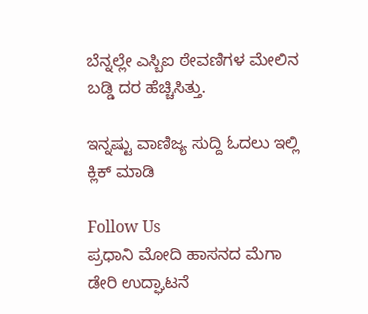ಬೆನ್ನಲ್ಲೇ ಎಸ್ಬಿಐ ಠೇವಣಿಗಳ ಮೇಲಿನ ಬಡ್ಡಿ ದರ ಹೆಚ್ಚಿಸಿತ್ತು.

ಇನ್ನಷ್ಟು ವಾಣಿಜ್ಯ ಸುದ್ದಿ ಓದಲು ಇಲ್ಲಿ ಕ್ಲಿಕ್ ಮಾಡಿ

Follow Us
ಪ್ರಧಾನಿ ಮೋದಿ ಹಾಸನದ ಮೆಗಾ ಡೇರಿ ಉದ್ಘಾಟನೆ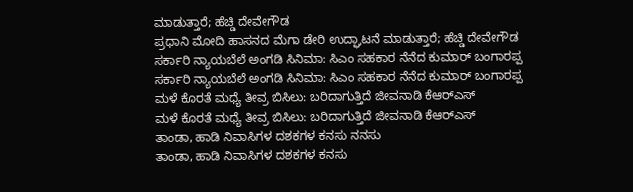ಮಾಡುತ್ತಾರೆ; ಹೆಚ್ಡಿ ದೇವೇಗೌಡ
ಪ್ರಧಾನಿ ಮೋದಿ ಹಾಸನದ ಮೆಗಾ ಡೇರಿ ಉದ್ಘಾಟನೆ ಮಾಡುತ್ತಾರೆ; ಹೆಚ್ಡಿ ದೇವೇಗೌಡ
ಸರ್ಕಾರಿ ನ್ಯಾಯಬೆಲೆ ಅಂಗಡಿ ಸಿನಿಮಾ: ಸಿಎಂ ಸಹಕಾರ ನೆನೆದ ಕುಮಾರ್ ಬಂಗಾರಪ್ಪ
ಸರ್ಕಾರಿ ನ್ಯಾಯಬೆಲೆ ಅಂಗಡಿ ಸಿನಿಮಾ: ಸಿಎಂ ಸಹಕಾರ ನೆನೆದ ಕುಮಾರ್ ಬಂಗಾರಪ್ಪ
ಮಳೆ ಕೊರತೆ ಮಧ್ಯೆ ತೀವ್ರ ಬಿಸಿಲು: ಬರಿದಾಗುತ್ತಿದೆ ಜೀವನಾಡಿ ಕೆಆರ್‌ಎಸ್
ಮಳೆ ಕೊರತೆ ಮಧ್ಯೆ ತೀವ್ರ ಬಿಸಿಲು: ಬರಿದಾಗುತ್ತಿದೆ ಜೀವನಾಡಿ ಕೆಆರ್‌ಎಸ್
ತಾಂಡಾ, ಹಾಡಿ ನಿವಾಸಿಗಳ ದಶಕಗಳ ಕನಸು ನನಸು
ತಾಂಡಾ, ಹಾಡಿ ನಿವಾಸಿಗಳ ದಶಕಗಳ ಕನಸು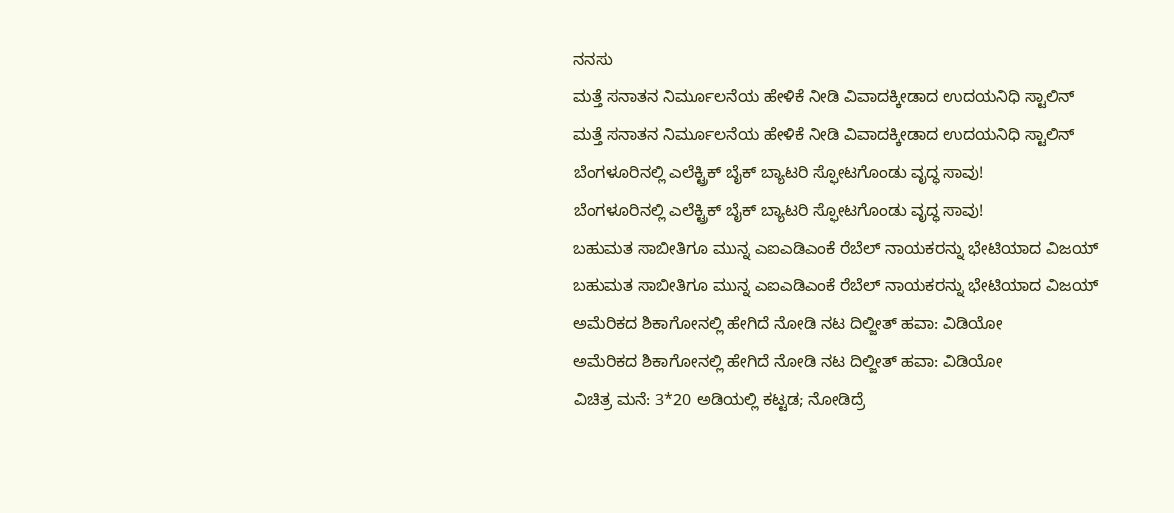ನನಸು
ಮತ್ತೆ ಸನಾತನ ನಿರ್ಮೂಲನೆಯ ಹೇಳಿಕೆ ನೀಡಿ ವಿವಾದಕ್ಕೀಡಾದ ಉದಯನಿಧಿ ಸ್ಟಾಲಿನ್
ಮತ್ತೆ ಸನಾತನ ನಿರ್ಮೂಲನೆಯ ಹೇಳಿಕೆ ನೀಡಿ ವಿವಾದಕ್ಕೀಡಾದ ಉದಯನಿಧಿ ಸ್ಟಾಲಿನ್
ಬೆಂಗಳೂರಿನಲ್ಲಿ ಎಲೆಕ್ಟ್ರಿಕ್ ಬೈಕ್ ಬ್ಯಾಟರಿ ಸ್ಫೋಟಗೊಂಡು ವೃದ್ಧ ಸಾವು!
ಬೆಂಗಳೂರಿನಲ್ಲಿ ಎಲೆಕ್ಟ್ರಿಕ್ ಬೈಕ್ ಬ್ಯಾಟರಿ ಸ್ಫೋಟಗೊಂಡು ವೃದ್ಧ ಸಾವು!
ಬಹುಮತ ಸಾಬೀತಿಗೂ ಮುನ್ನ ಎಐಎಡಿಎಂಕೆ ರೆಬೆಲ್ ನಾಯಕರನ್ನು ಭೇಟಿಯಾದ ವಿಜಯ್
ಬಹುಮತ ಸಾಬೀತಿಗೂ ಮುನ್ನ ಎಐಎಡಿಎಂಕೆ ರೆಬೆಲ್ ನಾಯಕರನ್ನು ಭೇಟಿಯಾದ ವಿಜಯ್
ಅಮೆರಿಕದ ಶಿಕಾಗೋನಲ್ಲಿ ಹೇಗಿದೆ ನೋಡಿ ನಟ ದಿಲ್ಜೀತ್ ಹವಾ: ವಿಡಿಯೋ
ಅಮೆರಿಕದ ಶಿಕಾಗೋನಲ್ಲಿ ಹೇಗಿದೆ ನೋಡಿ ನಟ ದಿಲ್ಜೀತ್ ಹವಾ: ವಿಡಿಯೋ
ವಿಚಿತ್ರ ಮನೆ: 3*20 ಅಡಿಯಲ್ಲಿ ಕಟ್ಟಡ; ನೋಡಿದ್ರೆ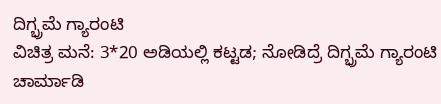ದಿಗ್ಭ್ರಮೆ ಗ್ಯಾರಂಟಿ
ವಿಚಿತ್ರ ಮನೆ: 3*20 ಅಡಿಯಲ್ಲಿ ಕಟ್ಟಡ; ನೋಡಿದ್ರೆ ದಿಗ್ಭ್ರಮೆ ಗ್ಯಾರಂಟಿ
ಚಾರ್ಮಾಡಿ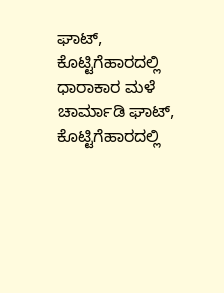ಘಾಟ್, ಕೊಟ್ಟಿಗೆಹಾರದಲ್ಲಿ ಧಾರಾಕಾರ ಮಳೆ
ಚಾರ್ಮಾಡಿ ಘಾಟ್, ಕೊಟ್ಟಿಗೆಹಾರದಲ್ಲಿ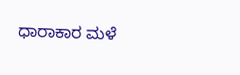ಧಾರಾಕಾರ ಮಳೆ